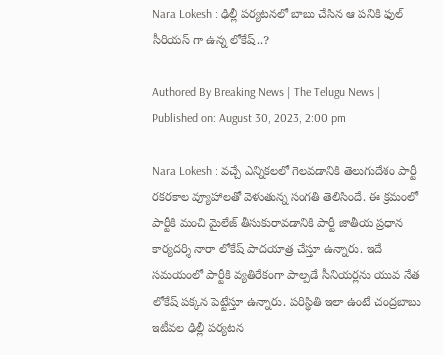Nara Lokesh : ఢిల్లీ పర్యటనలో బాబు చేసిన ఆ పనికి ఫుల్ సీరియస్ గా ఉన్న లోకేష్..?

Authored By Breaking News | The Telugu News | Published on: August 30, 2023, 2:00 pm

Nara Lokesh : వచ్చే ఎన్నికలలో గెలవడానికి తెలుగుదేశం పార్టీ రకరకాల వ్యూహాలతో వెళుతున్న సంగతి తెలిసిందే. ఈ క్రమంలో పార్టీకి మంచి మైలేజ్ తీసుకురావడానికి పార్టీ జాతీయ ప్రధాన కార్యదర్శి నారా లోకేష్ పాదయాత్ర చేస్తూ ఉన్నారు. ఇదే సమయంలో పార్టీకి వ్యతిరేకంగా పాల్పడే సీనియర్లను యువ నేత లోకేష్ పక్కన పెట్టేస్తూ ఉన్నారు. పరిస్థితి ఇలా ఉంటే చంద్రబాబు ఇటీవల ఢిల్లీ పర్యటన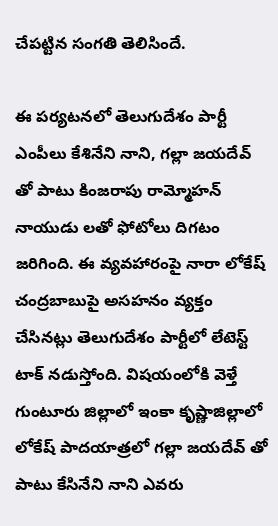చేపట్టిన సంగతి తెలిసిందే.

ఈ పర్యటనలో తెలుగుదేశం పార్టీ ఎంపీలు కేశినేని నాని, గల్లా జయదేవ్ తో పాటు కింజరాపు రామ్మోహన్ నాయుడు లతో ఫోటోలు దిగటం జరిగింది. ఈ వ్యవహారంపై నారా లోకేష్ చంద్రబాబుపై అసహనం వ్యక్తం చేసినట్లు తెలుగుదేశం పార్టీలో లేటెస్ట్ టాక్ నడుస్తోంది. విషయంలోకి వెళ్తే గుంటూరు జిల్లాలో ఇంకా కృష్ణాజిల్లాలో లోకేష్ పాదయాత్రలో గల్లా జయదేవ్ తో పాటు కేసినేని నాని ఎవరు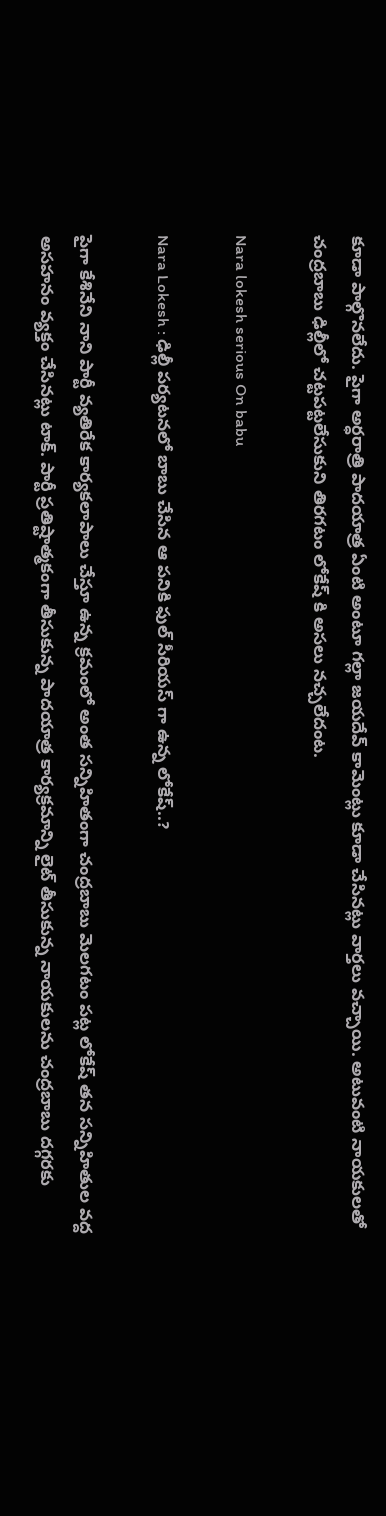కూడా పాల్గొనలేదు. పైగా అర్ధరాత్రి పాదయాత్ర ఏంటి అంటూ గల్లా జయదేవ్ కామెంట్లు కూడా చేసినట్లు వార్తలు వచ్చాయి. అటువంటి నాయకులతో చంద్రబాబు ఢిల్లీలో చట్టపట్టలేసుకుని తిరగటం లోకేష్ కి అసలు నచ్చలేదంట.

Nara lokesh serious On babu

Nara Lokesh : ఢిల్లీ పర్యటనలో బాబు చేసిన ఆ పనికి ఫుల్ సీరియస్ గా ఉన్న లోకేష్..?

పైగా కేశినేని నాని పార్టీ వ్యతిరేక కార్యకలాపాలు చేస్తూ ఉన్న క్రమంలో అంత సన్నిహితంగా చంద్రబాబు మెలగటం పట్ల లోకేష్ తన సన్నిహితుల వద్ద అసహనం వ్యక్తం చేసినట్లు టాక్. పార్టీ ప్రతిష్టాత్మకంగా తీసుకున్న పాదయాత్ర కార్యక్రమాన్ని లైట్ తీసుకున్న నాయకులను చంద్రబాబు దగ్గరకు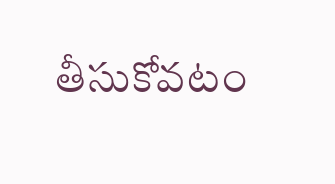తీసుకోవటం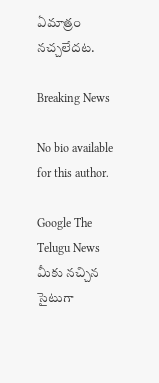ఏమాత్రం నచ్చలేదట.

Breaking News

No bio available for this author.

Google The Telugu News మీకు నచ్చిన సైటుగా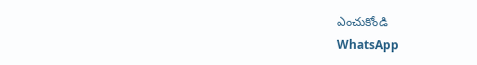ఎంచుకోండి
WhatsApp